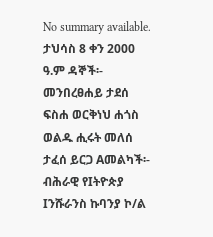No summary available.
ታህሳስ 8 ቀን 2000 ዓ.ም ዳኞች፡- መንበረፀሐይ ታደሰ ፍስሐ ወርቅነህ ሐጎስ ወልዱ ሒሩት መለሰ ታፈሰ ይርጋ Aመልካች፡- ብሕራዊ የIትዮጵያ Iንሹራንስ ኩባንያ ኮ/ል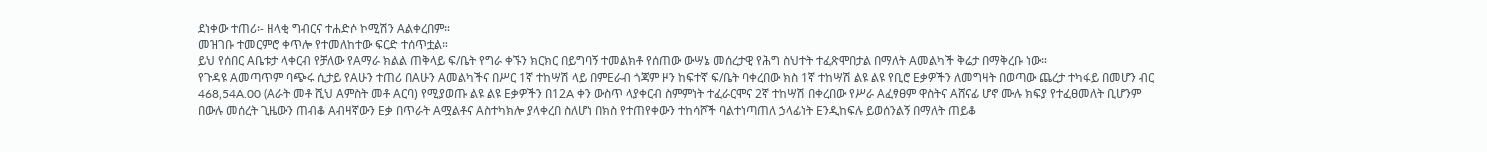ደነቀው ተጠሪ፡- ዘላቂ ግብርና ተሐድሶ ኮሚሽን Aልቀረበም።
መዝገቡ ተመርምሮ ቀጥሎ የተመለከተው ፍርድ ተሰጥቷል።
ይህ የሰበር Aቤቱታ ላቀርብ የቻለው የAማራ ክልል ጠቅላይ ፍ/ቤት የግራ ቀኙን ክርክር በይግባኝ ተመልክቶ የሰጠው ውሣኔ መሰረታዊ የሕግ ስህተት ተፈጽሞበታል በማለት Aመልካች ቅሬታ በማቅረቡ ነው።
የጉዳዩ Aመጣጥም ባጭሩ ሲታይ የAሁን ተጠሪ በAሁን Aመልካችና በሥር 1ኛ ተከሣሽ ላይ በምEራብ ጎጃም ዞን ከፍተኛ ፍ/ቤት ባቀረበው ክስ 1ኛ ተከሣሽ ልዩ ልዩ የቢሮ Eቃዎችን ለመግዛት በወጣው ጨረታ ተካፋይ በመሆን ብር 468‚54A.00 (Aራት መቶ ሺህ Aምስት መቶ Aርባ) የሚያወጡ ልዩ ልዩ Eቃዎችን በ12A ቀን ውስጥ ላያቀርብ ስምምነት ተፈራርሞና 2ኛ ተከሣሽ በቀረበው የሥራ Aፈፃፀም ዋስትና Aሸናፊ ሆኖ ሙሉ ክፍያ የተፈፀመለት ቢሆንም በውሉ መሰረት ጊዜውን ጠብቆ Aብዛኛውን Eቃ በጥራት Aሟልቶና Aስተካክሎ ያላቀረበ ስለሆነ በክስ የተጠየቀውን ተከሳሾች ባልተነጣጠለ ኃላፊነት Eንዲከፍሉ ይወሰንልኝ በማለት ጠይቆ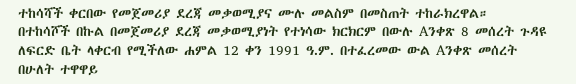ተከሳሻች ቀርበው የመጀመሪያ ደረጃ መቃወሚያና ሙሉ መልስም በመስጠት ተከራክረዋል።
በተከሳሾች በኩል በመጀመሪያ ደረጃ መቃወሚያነት የተነሳው ክርክርም በውሉ Aንቀጽ 8 መሰረት ጉዳዩ ለፍርድ ቤት ላቀርብ የሚችለው ሐምል 12 ቀን 1991 ዓ.ም. በተፈረመው ውል Aንቀጽ መሰረት በሁለት ተዋዋይ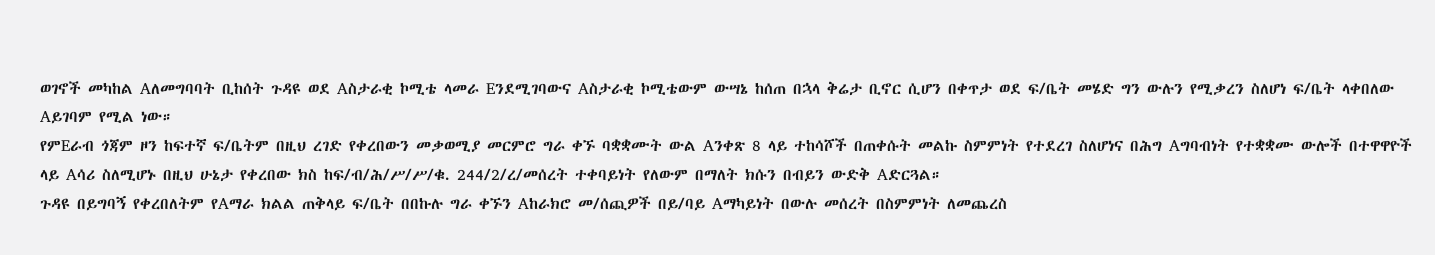ወገኖች መካከል Aለመግባባት ቢከሰት ጉዳዩ ወደ Aስታራቂ ኮሚቴ ላመራ Eንደሚገባውና Aስታራቂ ኮሚቴውም ውሣኔ ከሰጠ በኋላ ቅሬታ ቢኖር ሲሆን በቀጥታ ወደ ፍ/ቤት መሄድ ግን ውሉን የሚቃረን ስለሆነ ፍ/ቤት ላቀበለው Aይገባም የሚል ነው።
የምEራብ ጎጃም ዞን ከፍተኛ ፍ/ቤትም በዚህ ረገድ የቀረበውን መቃወሚያ መርምሮ ግራ ቀኙ ባቋቋሙት ውል Aንቀጽ 8 ላይ ተከሳሾች በጠቀሱት መልኩ ስምምነት የተደረገ ስለሆነና በሕግ Aግባብነት የተቋቋሙ ውሎች በተዋዋዮች ላይ Aሳሪ ስለሚሆኑ በዚህ ሁኔታ የቀረበው ክስ ከፍ/ብ/ሕ/ሥ/ሥ/ቁ. 244/2/ረ/መሰረት ተቀባይነት የለውም በማለት ክሱን በብይን ውድቅ Aድርጓል።
ጉዳዩ በይግባኝ የቀረበለትም የAማራ ክልል ጠቅላይ ፍ/ቤት በበኩሉ ግራ ቀኙን Aከራክሮ መ/ሰጪዎች በይ/ባይ Aማካይነት በውሉ መሰረት በስምምነት ለመጨረስ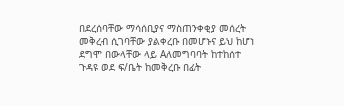በደረሰባቸው ማሳሰቢያና ማስጠንቀቂያ መሰረት መቅረብ ሲገባቸው ያልቀረቡ በመሆኑና ይህ ከሆነ ደግሞ በውላቸው ላይ Aለመግባባት ከተከሰተ ጉዳዩ ወደ ፍ/ቤት ከመቅረቡ በፊት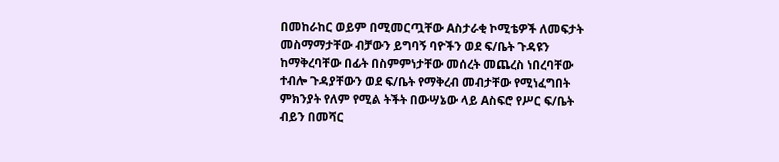በመከራከር ወይም በሚመርጧቸው Aስታራቂ ኮሚቴዎች ለመፍታት መስማማታቸው ብቻውን ይግባኝ ባዮችን ወደ ፍ/ቤት ጉዳዩን ከማቅረባቸው በፊት በስምምነታቸው መሰረት መጨረስ ነበረባቸው ተብሎ ጉዳያቸውን ወደ ፍ/ቤት የማቅረብ መብታቸው የሚነፈግበት ምክንያት የለም የሚል ትችት በውሣኔው ላይ Aስፍሮ የሥር ፍ/ቤት ብይን በመሻር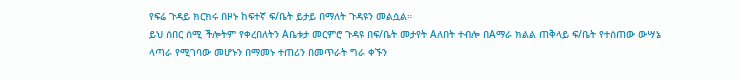የፍሬ ጉዳይ ክርክሩ በዞኑ ከፍተኛ ፍ/ቤት ይታይ በማለት ጉዳዩን መልሷል።
ይህ ሰበር ሰሚ ችሎትም የቀረበለትን Aቤቱታ መርምሮ ጉዳዩ በፍ/ቤት መታየት Aለበት ተብሎ በAማራ ክልል ጠቅላይ ፍ/ቤት የተሰጠው ውሣኔ ላጣራ የሚገባው መሆኑን በማመኑ ተጠሪን በመጥራት ግራ ቀኙን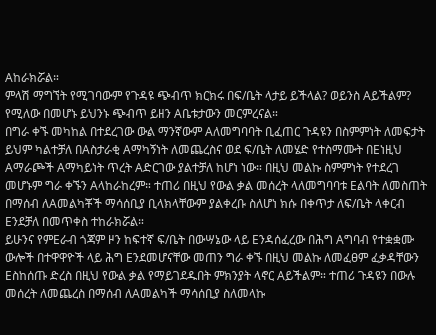Aከራክሯል።
ምላሽ ማግኘት የሚገባውም የጉዳዩ ጭብጥ ክርክሩ በፍ/ቤት ላታይ ይችላል? ወይንስ Aይችልም? የሚለው በመሆኑ ይህንኑ ጭብጥ ይዘን Aቤቱታውን መርምረናል።
በግራ ቀኙ መካከል በተደረገው ውል ማንኛውም Aለመግባባት ቢፈጠር ጉዳዩን በስምምነት ለመፍታት ይህም ካልተቻለ በAስታራቂ Aማካኝነት ለመጨረስና ወደ ፍ/ቤት ለመሄድ የተስማሙት በEነዚህ Aማራጮች Aማካይነት ጥረት Aድርገው ያልተቻለ ከሆነ ነው። በዚህ መልኩ ስምምነት የተደረገ መሆኑም ግራ ቀኙን Aላከራከረም። ተጠሪ በዚህ የውል ቃል መሰረት ላለመግባባቱ Eልባት ለመስጠት በማሰብ ለAመልካቾች ማሳሰቢያ ቢላክላቸውም ያልቀረቡ ስለሆነ ክሱ በቀጥታ ለፍ/ቤት ላቀርብ Eንደቻለ በመጥቀስ ተከራክሯል።
ይሁንና የምEራብ ጎጃም ዞን ከፍተኛ ፍ/ቤት በውሣኔው ላይ Eንዳሰፈረው በሕግ Aግባብ የተቋቋሙ ውሎች በተዋዋዮች ላይ ሕግ Eንደመሆናቸው መጠን ግራ ቀኙ በዚህ መልኩ ለመፈፀም ፈቃዳቸውን Eስከሰጡ ድረስ በዚህ የውል ቃል የማይገደዱበት ምክንያት ላኖር Aይችልም። ተጠሪ ጉዳዩን በውሉ መሰረት ለመጨረስ በማሰብ ለAመልካች ማሳሰቢያ ስለመላኩ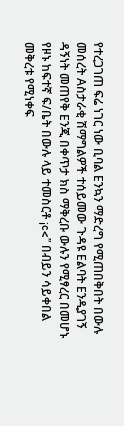የተረጋገጠ ፍሬ ነገር ነው ቢባል Eንኳን ማድረግ የሚጠበቅበት በውሉ መሰረት Aስታራቂ ሽማግልዎች ተሰይመው ጉዳዩ Eልባት Eንዲያገኝ ዳኝነት መጠየቅ Eንጂ በቀጥታ ክስ ማቅረቡ ውሉን የሚፃረር በመሆኑ የዞኑ ከፍተኛ ፍ/ቤት በውሉ ላይ ተመስርቶ ¡c<” በብይን ሳይቀበል መቅረቱ የሚነቀፍ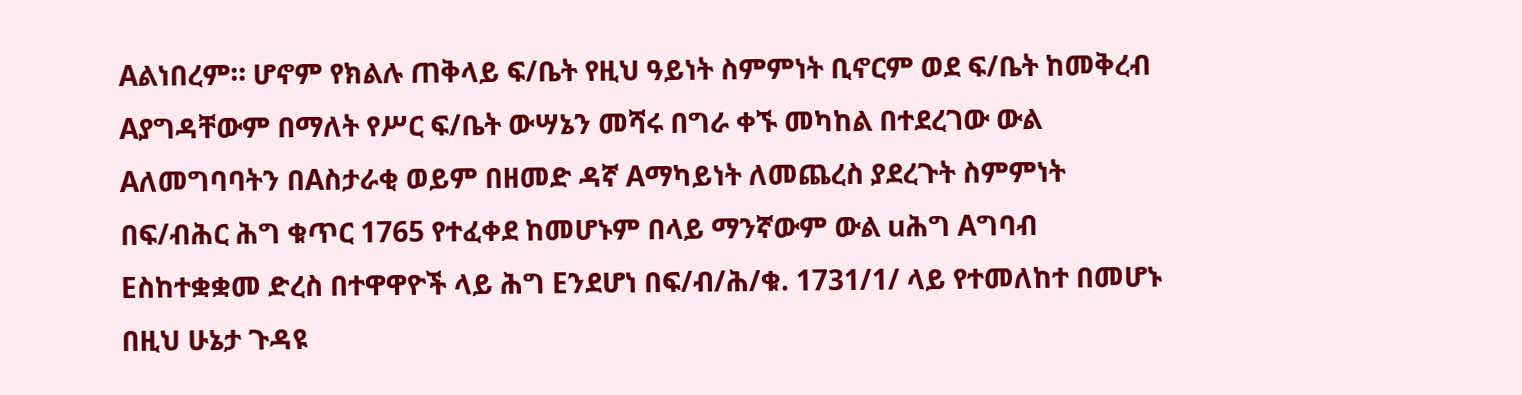Aልነበረም። ሆኖም የክልሉ ጠቅላይ ፍ/ቤት የዚህ ዓይነት ስምምነት ቢኖርም ወደ ፍ/ቤት ከመቅረብ Aያግዳቸውም በማለት የሥር ፍ/ቤት ውሣኔን መሻሩ በግራ ቀኙ መካከል በተደረገው ውል Aለመግባባትን በAስታራቂ ወይም በዘመድ ዳኛ Aማካይነት ለመጨረስ ያደረጉት ስምምነት በፍ/ብሕር ሕግ ቁጥር 1765 የተፈቀደ ከመሆኑም በላይ ማንኛውም ውል uሕግ Aግባብ Eስከተቋቋመ ድረስ በተዋዋዮች ላይ ሕግ Eንደሆነ በፍ/ብ/ሕ/ቁ. 1731/1/ ላይ የተመለከተ በመሆኑ በዚህ ሁኔታ ጉዳዩ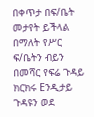በቀጥታ በፍ/ቤት መታየት ይችላል በማለት የሥር ፍ/ቤትን ብይን በመሻር የፍሬ ጉዳይ ክርክሩ Eንዲታይ ጉዳዩን ወደ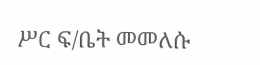ሥር ፍ/ቤት መመለሱ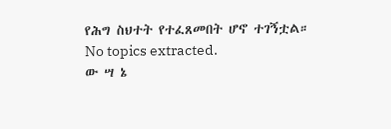የሕግ ስህተት የተፈጸመበት ሆኖ ተገኝቷል።
No topics extracted.
ው ሣ ኔ